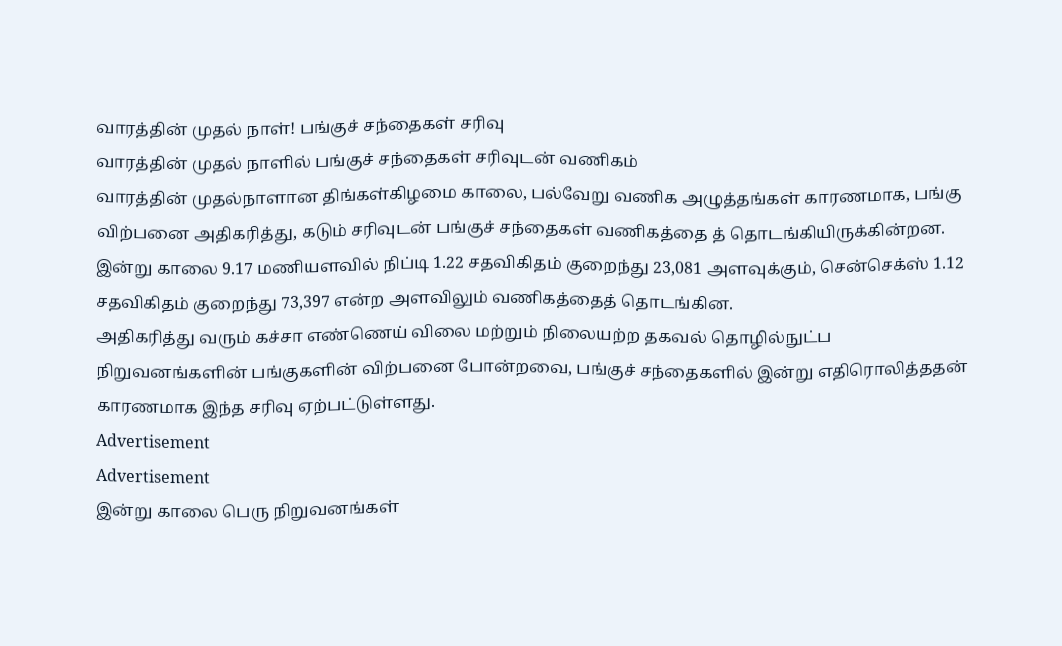வாரத்தின் முதல் நாள்! பங்குச் சந்தைகள் சரிவு
வாரத்தின் முதல் நாளில் பங்குச் சந்தைகள் சரிவுடன் வணிகம்
வாரத்தின் முதல்நாளான திங்கள்கிழமை காலை, பல்வேறு வணிக அழுத்தங்கள் காரணமாக, பங்கு விற்பனை அதிகரித்து, கடும் சரிவுடன் பங்குச் சந்தைகள் வணிகத்தை த் தொடங்கியிருக்கின்றன.
இன்று காலை 9.17 மணியளவில் நிப்டி 1.22 சதவிகிதம் குறைந்து 23,081 அளவுக்கும், சென்செக்ஸ் 1.12 சதவிகிதம் குறைந்து 73,397 என்ற அளவிலும் வணிகத்தைத் தொடங்கின.
அதிகரித்து வரும் கச்சா எண்ணெய் விலை மற்றும் நிலையற்ற தகவல் தொழில்நுட்ப நிறுவனங்களின் பங்குகளின் விற்பனை போன்றவை, பங்குச் சந்தைகளில் இன்று எதிரொலித்ததன் காரணமாக இந்த சரிவு ஏற்பட்டுள்ளது.
Advertisement
Advertisement
இன்று காலை பெரு நிறுவனங்கள்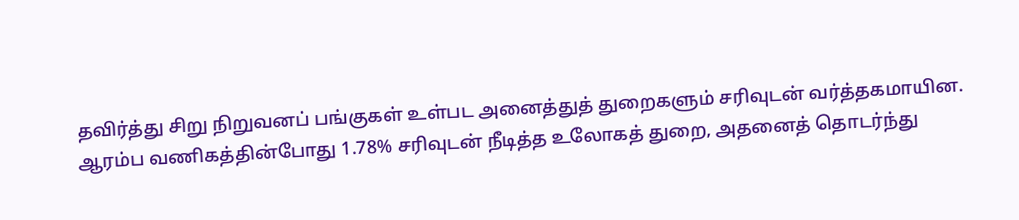தவிர்த்து சிறு நிறுவனப் பங்குகள் உள்பட அனைத்துத் துறைகளும் சரிவுடன் வர்த்தகமாயின.
ஆரம்ப வணிகத்தின்போது 1.78% சரிவுடன் நீடித்த உலோகத் துறை, அதனைத் தொடர்ந்து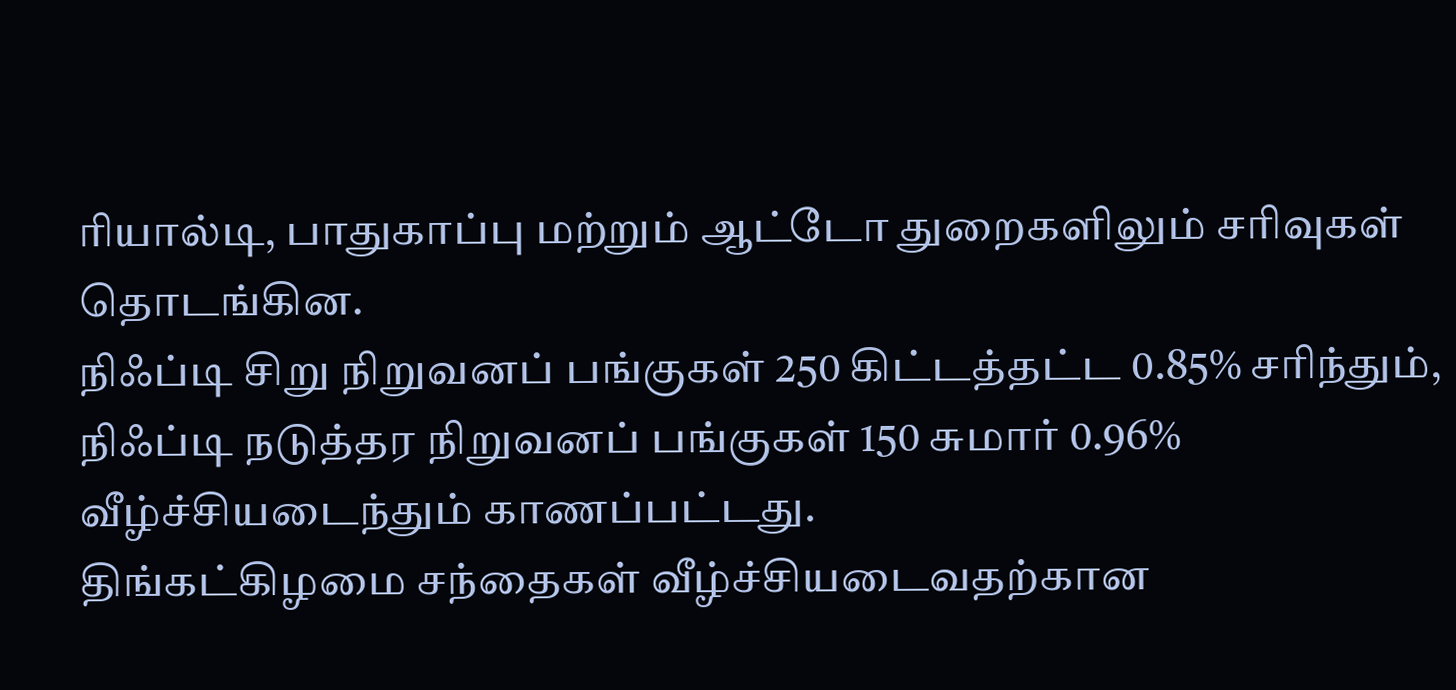ரியால்டி, பாதுகாப்பு மற்றும் ஆட்டோ துறைகளிலும் சரிவுகள் தொடங்கின.
நிஃப்டி சிறு நிறுவனப் பங்குகள் 250 கிட்டத்தட்ட 0.85% சரிந்தும், நிஃப்டி நடுத்தர நிறுவனப் பங்குகள் 150 சுமார் 0.96% வீழ்ச்சியடைந்தும் காணப்பட்டது.
திங்கட்கிழமை சந்தைகள் வீழ்ச்சியடைவதற்கான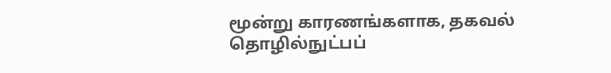மூன்று காரணங்களாக, தகவல் தொழில்நுட்பப்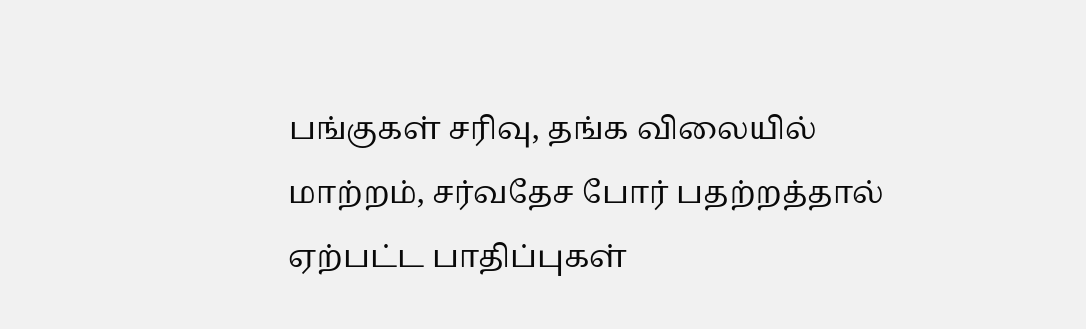பங்குகள் சரிவு, தங்க விலையில் மாற்றம், சர்வதேச போர் பதற்றத்தால் ஏற்பட்ட பாதிப்புகள்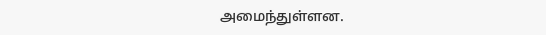அமைந்துள்ளன.